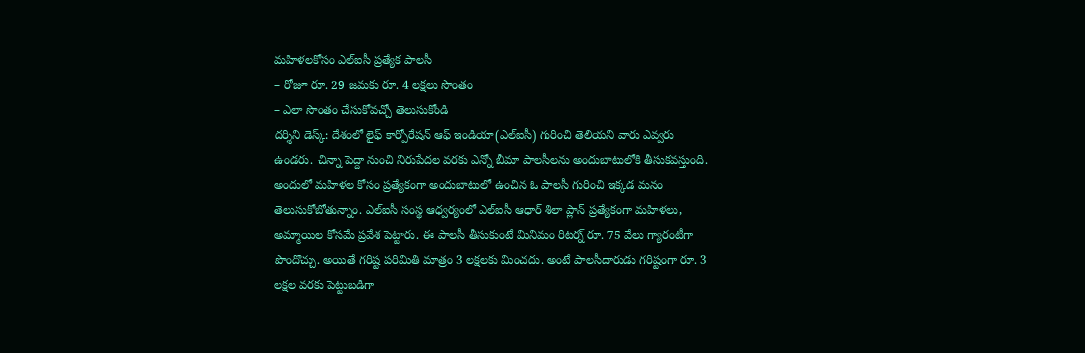మహిళలకోసం ఎల్ఐసీ ప్రత్యేక పాలసీ
– రోజూ రూ. 29 జమకు రూ. 4 లక్షలు సొంతం
– ఎలా సొంతం చేసుకోవచ్చో తెలుసుకోండి
దర్శిని డెస్క్: దేశంలో లైఫ్ కార్పోరేషన్ ఆఫ్ ఇండియా(ఎల్ఐసీ) గురించి తెలియని వారు ఎవ్వరు ఉండరు. చిన్నా పెద్దా నుంచి నిరుపేదల వరకు ఎన్నో బీమా పాలసీలను అందుబాటులోకి తీసుకవస్తుంది. అందులో మహిళల కోసం ప్రత్యేకంగా అందుబాటులో ఉంచిన ఓ పాలసీ గురించి ఇక్కడ మనం తెలుసుకోబోతున్నాం. ఎల్ఐసీ సంస్థ ఆధ్వర్యంలో ఎల్ఐసీ ఆధార్ శిలా ప్లాన్ ప్రత్యేకంగా మహిళలు, అమ్మాయిల కోసమే ప్రవేశ పెట్టారు. ఈ పాలసీ తీసుకుంటే మినిమం రిటర్న్ రూ. 75 వేలు గ్యారంటీగా పొందొచ్చు. అయితే గరిష్ట పరిమితి మాత్రం 3 లక్షలకు మించదు. అంటే పాలసీదారుడు గరిష్టంగా రూ. 3 లక్షల వరకు పెట్టుబడిగా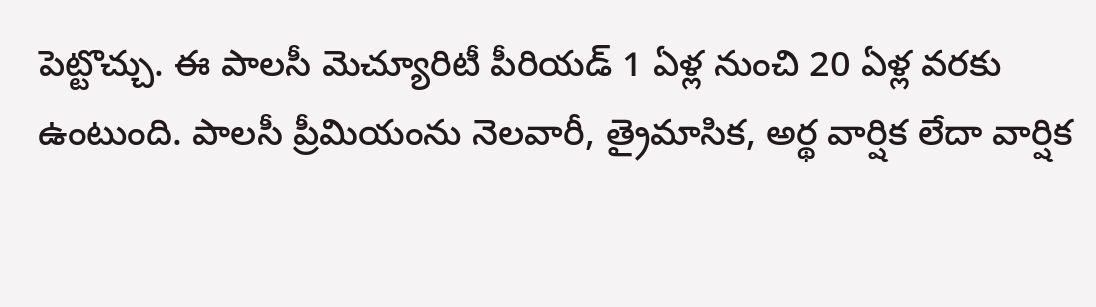పెట్టొచ్చు. ఈ పాలసీ మెచ్యూరిటీ పీరియడ్ 1 ఏళ్ల నుంచి 20 ఏళ్ల వరకు ఉంటుంది. పాలసీ ప్రీమియంను నెలవారీ, త్రైమాసిక, అర్థ వార్షిక లేదా వార్షిక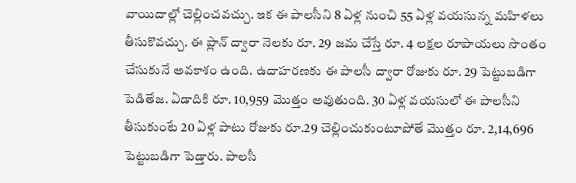వాయిదాల్లో చెల్లించవచ్చు. ఇక ఈ పాలసీని 8 ఏళ్ల నుంచి 55 ఏళ్ల వయసున్న మహిళలు తీసుకొవచ్చు. ఈ ప్లాన్ ద్వారా నెలకు రూ. 29 జమ చేస్తే రూ. 4 లక్షల రూపాయలు సొంతం చేసుకునే అవకాశం ఉంది. ఉదాహరణకు ఈ పాలసీ ద్వారా రోజుకు రూ. 29 పెట్టుబడిగా పెడితేజ. ఏడాదికి రూ. 10,959 మొత్తం అవుతుంది. 30 ఏళ్ల వయసులో ఈ పాలసీని తీసుకుంటే 20 ఏళ్ల పాటు రోజుకు రూ.29 చెల్లించుకుంటూపోతే మొత్తం రూ. 2,14,696 పెట్టుబడిగా పెడ్తారు. పాలసీ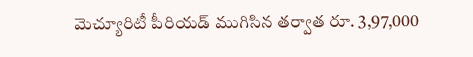మెచ్యూరిటీ పీరియడ్ ముగిసిన తర్వాత రూ. 3,97,000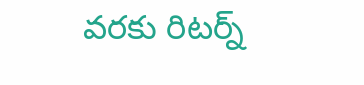వరకు రిటర్న్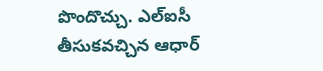పొందొచ్చు. ఎల్ఐసీ తీసుకవచ్చిన ఆధార్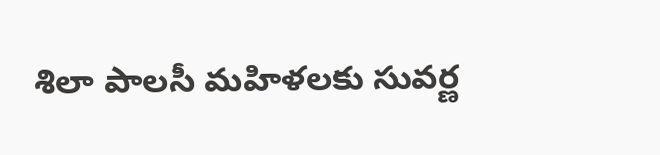శిలా పాలసీ మహిళలకు సువర్ణ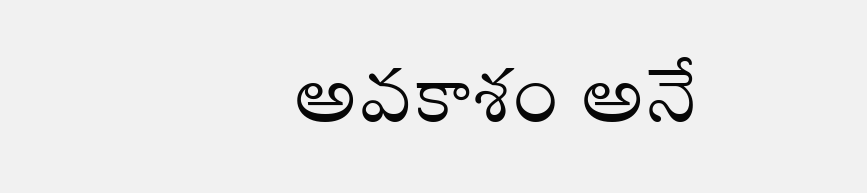అవకాశం అనే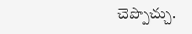చెప్పొచ్చు.